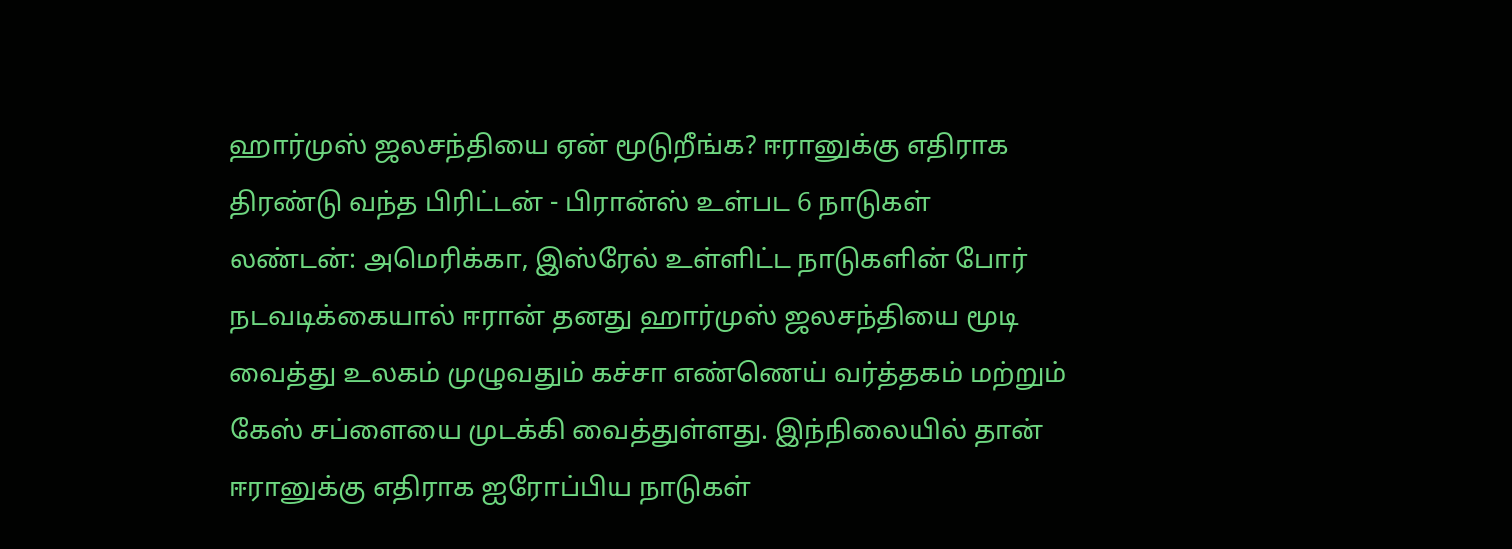ஹார்முஸ் ஜலசந்தியை ஏன் மூடுறீங்க? ஈரானுக்கு எதிராக திரண்டு வந்த பிரிட்டன் - பிரான்ஸ் உள்பட 6 நாடுகள்
லண்டன்: அமெரிக்கா, இஸ்ரேல் உள்ளிட்ட நாடுகளின் போர் நடவடிக்கையால் ஈரான் தனது ஹார்முஸ் ஜலசந்தியை மூடி வைத்து உலகம் முழுவதும் கச்சா எண்ணெய் வர்த்தகம் மற்றும் கேஸ் சப்ளையை முடக்கி வைத்துள்ளது. இந்நிலையில் தான் ஈரானுக்கு எதிராக ஐரோப்பிய நாடுகள்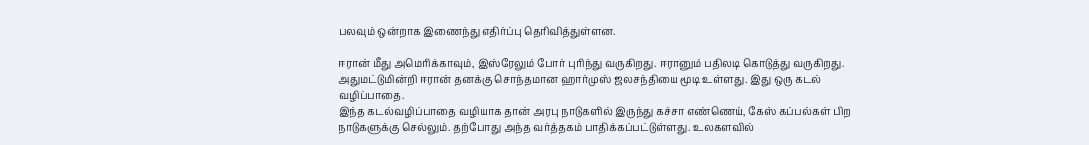பலவும் ஒன்றாக இணைந்து எதிர்ப்பு தெரிவித்துள்ளன.

ஈரான் மீது அமெரிக்காவும், இஸ்ரேலும் போர் புரிந்து வருகிறது. ஈரானும் பதிலடி கொடுத்து வருகிறது. அதுமட்டுமின்றி ஈரான் தனக்கு சொந்தமான ஹார்முஸ் ஜலசந்தியை மூடி உள்ளது. இது ஒரு கடல் வழிப்பாதை.
இந்த கடல்வழிப்பாதை வழியாக தான் அரபு நாடுகளில் இருந்து கச்சா எண்ணெய், கேஸ் கப்பல்கள் பிற நாடுகளுக்கு செல்லும். தற்போது அந்த வர்த்தகம் பாதிக்கப்பட்டுள்ளது. உலகளவில்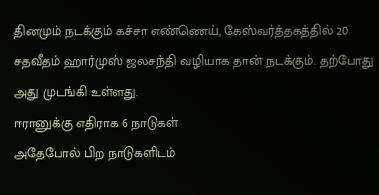தினமும் நடக்கும் கச்சா எண்ணெய், கேஸ்வர்த்தகத்தில் 20 சதவீதம் ஹார்முஸ் ஜலசந்தி வழியாக தான் நடக்கும். தற்போது அது முடங்கி உள்ளது.
ஈரானுக்கு எதிராக 6 நாடுகள்
அதேபோல் பிற நாடுகளிடம்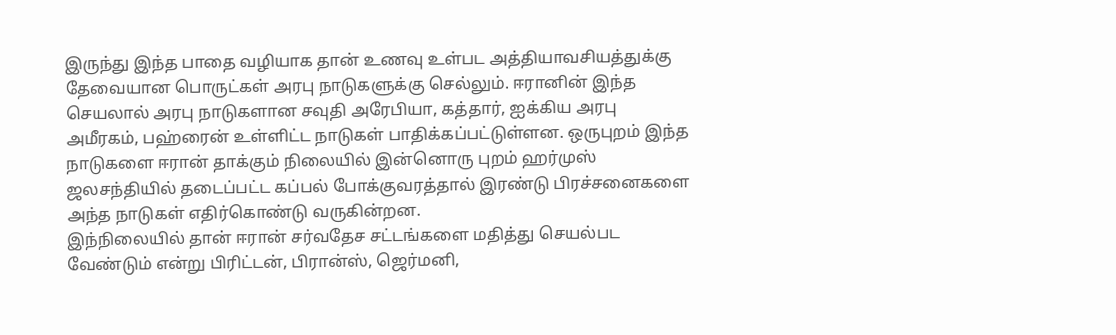இருந்து இந்த பாதை வழியாக தான் உணவு உள்பட அத்தியாவசியத்துக்கு தேவையான பொருட்கள் அரபு நாடுகளுக்கு செல்லும். ஈரானின் இந்த செயலால் அரபு நாடுகளான சவுதி அரேபியா, கத்தார், ஐக்கிய அரபு அமீரகம், பஹ்ரைன் உள்ளிட்ட நாடுகள் பாதிக்கப்பட்டுள்ளன. ஒருபுறம் இந்த நாடுகளை ஈரான் தாக்கும் நிலையில் இன்னொரு புறம் ஹர்முஸ் ஜலசந்தியில் தடைப்பட்ட கப்பல் போக்குவரத்தால் இரண்டு பிரச்சனைகளை அந்த நாடுகள் எதிர்கொண்டு வருகின்றன.
இந்நிலையில் தான் ஈரான் சர்வதேச சட்டங்களை மதித்து செயல்பட வேண்டும் என்று பிரிட்டன், பிரான்ஸ், ஜெர்மனி,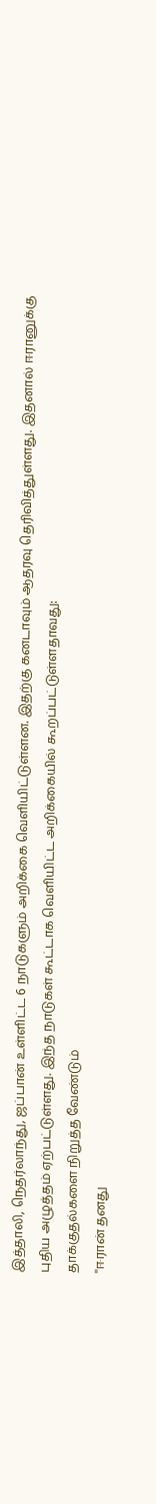இத்தாலி, நெதர்லாந்து, ஜப்பான் உள்ளிட்ட 6 நாடுகளும் அறிக்கை வெளியிட்டுள்ளன. இதற்கு கனடாவும் ஆதரவு தெரிவித்துள்ளது. இதனால் ஈரானுக்கு புதிய அழுத்தம் ஏற்பட்டுள்ளது. இந்த நாடுகள் கூட்டாக வெளியிட்ட அறிக்கையில் கூறப்பட்டுள்ளதாவது:
தாக்குதல்களை நிறுத்த வேண்டும்
''ஈரான் தனது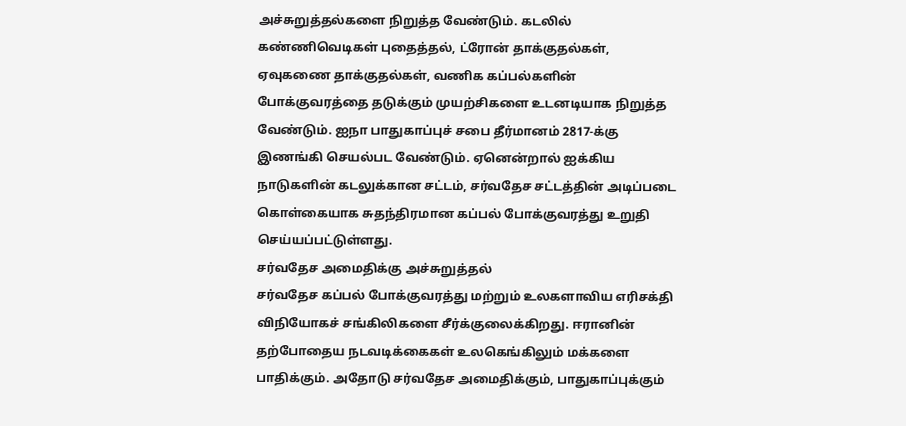அச்சுறுத்தல்களை நிறுத்த வேண்டும். கடலில் கண்ணிவெடிகள் புதைத்தல், ட்ரோன் தாக்குதல்கள், ஏவுகணை தாக்குதல்கள், வணிக கப்பல்களின் போக்குவரத்தை தடுக்கும் முயற்சிகளை உடனடியாக நிறுத்த வேண்டும். ஐநா பாதுகாப்புச் சபை தீர்மானம் 2817-க்கு இணங்கி செயல்பட வேண்டும். ஏனென்றால் ஐக்கிய நாடுகளின் கடலுக்கான சட்டம், சர்வதேச சட்டத்தின் அடிப்படை கொள்கையாக சுதந்திரமான கப்பல் போக்குவரத்து உறுதி செய்யப்பட்டுள்ளது.
சர்வதேச அமைதிக்கு அச்சுறுத்தல்
சர்வதேச கப்பல் போக்குவரத்து மற்றும் உலகளாவிய எரிசக்தி விநியோகச் சங்கிலிகளை சீர்க்குலைக்கிறது. ஈரானின் தற்போதைய நடவடிக்கைகள் உலகெங்கிலும் மக்களை பாதிக்கும். அதோடு சர்வதேச அமைதிக்கும், பாதுகாப்புக்கும்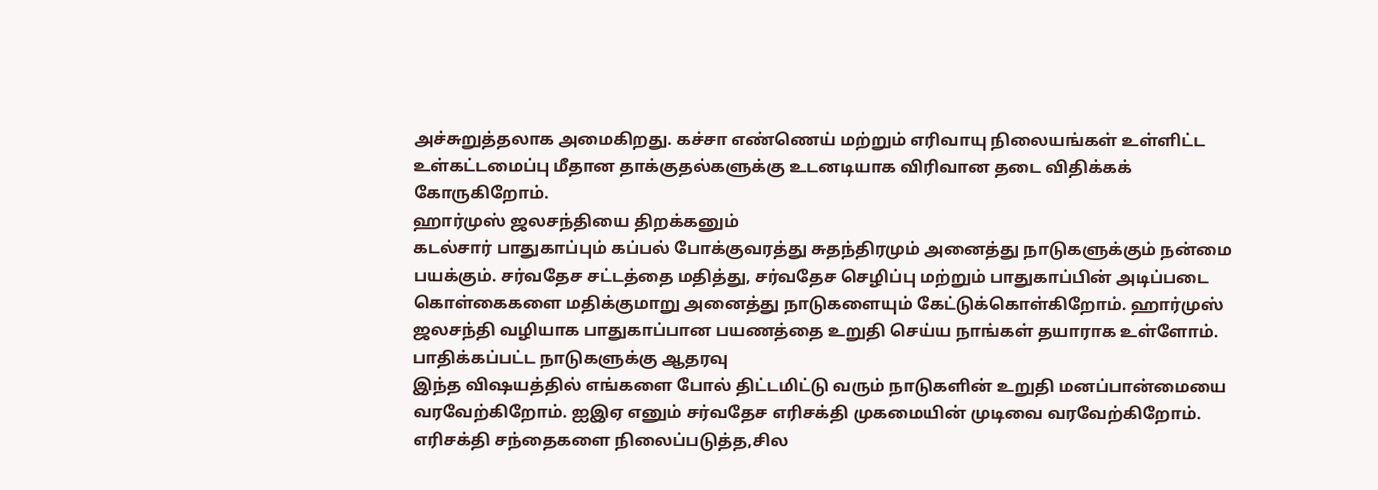அச்சுறுத்தலாக அமைகிறது. கச்சா எண்ணெய் மற்றும் எரிவாயு நிலையங்கள் உள்ளிட்ட உள்கட்டமைப்பு மீதான தாக்குதல்களுக்கு உடனடியாக விரிவான தடை விதிக்கக் கோருகிறோம்.
ஹார்முஸ் ஜலசந்தியை திறக்கனும்
கடல்சார் பாதுகாப்பும் கப்பல் போக்குவரத்து சுதந்திரமும் அனைத்து நாடுகளுக்கும் நன்மை பயக்கும். சர்வதேச சட்டத்தை மதித்து, சர்வதேச செழிப்பு மற்றும் பாதுகாப்பின் அடிப்படை கொள்கைகளை மதிக்குமாறு அனைத்து நாடுகளையும் கேட்டுக்கொள்கிறோம். ஹார்முஸ் ஜலசந்தி வழியாக பாதுகாப்பான பயணத்தை உறுதி செய்ய நாங்கள் தயாராக உள்ளோம்.
பாதிக்கப்பட்ட நாடுகளுக்கு ஆதரவு
இந்த விஷயத்தில் எங்களை போல் திட்டமிட்டு வரும் நாடுகளின் உறுதி மனப்பான்மையை வரவேற்கிறோம். ஐஇஏ எனும் சர்வதேச எரிசக்தி முகமையின் முடிவை வரவேற்கிறோம். எரிசக்தி சந்தைகளை நிலைப்படுத்த,சில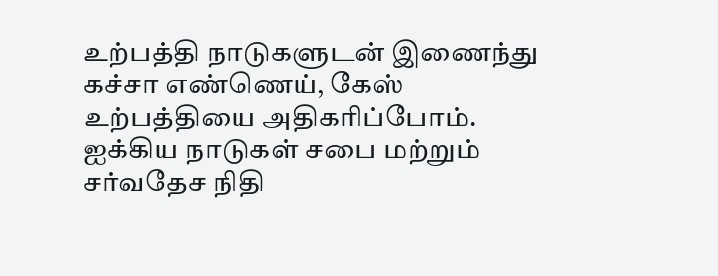உற்பத்தி நாடுகளுடன் இணைந்து கச்சா எண்ணெய், கேஸ் உற்பத்தியை அதிகரிப்போம். ஐக்கிய நாடுகள் சபை மற்றும் சர்வதேச நிதி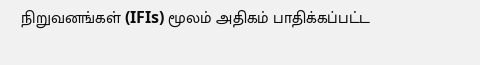நிறுவனங்கள் (IFIs) மூலம் அதிகம் பாதிக்கப்பட்ட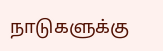நாடுகளுக்கு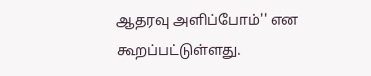ஆதரவு அளிப்போம்'' என கூறப்பட்டுள்ளது.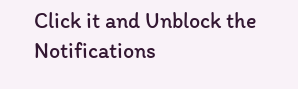Click it and Unblock the Notifications